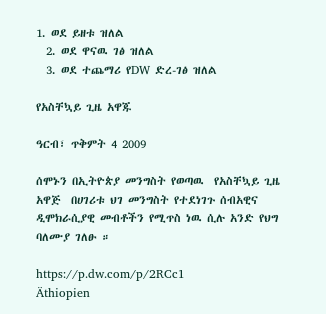1. ወደ ይዘቱ ዝለል
  2. ወደ ዋናዉ ገፅ ዝለል
  3. ወደ ተጨማሪ የDW ድረ-ገፅ ዝለል

የአስቸኳይ ጊዜ አዋጁ

ዓርብ፣ ጥቅምት 4 2009

ሰሞኑን በኢትዮጵያ መንግስት የወጣዉ  የአስቸኳይ ጊዜ አዋጅ  በሀገሪቱ ህገ መንግስት የተደነገጉ ሰብአዊና ዲሞክራሲያዊ መብቶችን የሚጥስ ነዉ ሲሉ አንድ የህግ ባለሙያ ገለፁ ።

https://p.dw.com/p/2RCc1
Äthiopien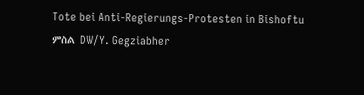Tote bei Anti-Regierungs-Protesten in Bishoftu
ምስል DW/Y. Gegziabher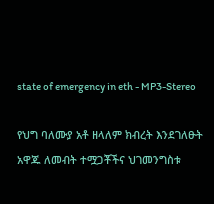state of emergency in eth - MP3-Stereo

የህግ ባለሙያ አቶ ዘላለም ክብረት እንደገለፁት አዋጁ ለመብት ተሟጋቾችና ህገመንግስቱ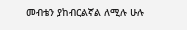መብቴን ያከብርልኛል ለሚሉ ሁሉ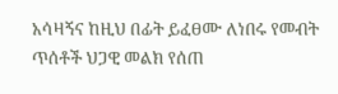አሳዛኝና ከዚህ በፊት ይፈፀሙ ለነበሩ የመብት ጥሰቶች ህጋዊ መልክ የሰጠ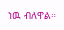ነዉ ብለዋል።